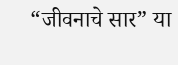“जीवनाचे सार” या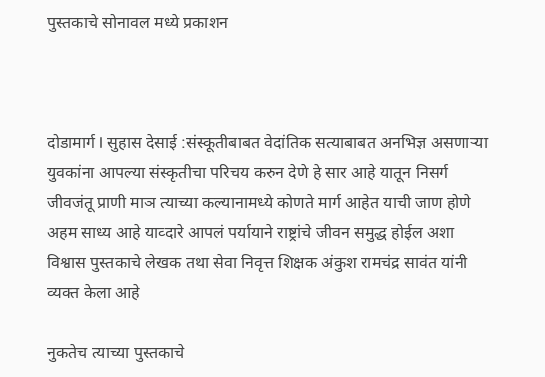पुस्तकाचे सोनावल मध्ये प्रकाशन



दोडामार्ग l सुहास देसाई :संस्कूतीबाबत वेदांतिक सत्याबाबत अनभिज्ञ असणाऱ्या युवकांना आपल्या संस्कृतीचा परिचय करुन देणे हे सार आहे यातून निसर्ग जीवजंतू प्राणी माञ त्याच्या कल्यानामध्ये कोणते मार्ग आहेत याची जाण होणे अहम साध्य आहे याव्दारे आपलं पर्यायाने राष्ट्रांचे जीवन समुद्ध होईल अशा विश्वास पुस्तकाचे लेखक तथा सेवा निवृत्त शिक्षक अंकुश रामचंद्र सावंत यांनी व्यक्त केला आहे

नुकतेच त्याच्या पुस्तकाचे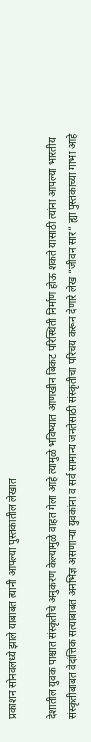प्रकाशन सोनवलध्ये झाले याबाबत त्यानी आपल्या पुस्तकातील लेखात

देशातील युवक पाश्चात संस्कृतीचे अनुकरण केल्यामुळे वाहत गेला आहे त्यामुळे भविष्यात आणखीन बिकट परिस्थिती निर्माण होऊ शकते यासाठी त्यांना आपल्या भारतीय संस्कृतीबाबत वेदांत्तिक सत्याबाबत अनभिज्ञ असणाऱ्या युवकांना व सर्व सामान्य जनतेसाठी संस्कृतीचा परिचय करून देणारे लेख “जीवन सार” ह्या पुस्तकाच्या गाभा आहे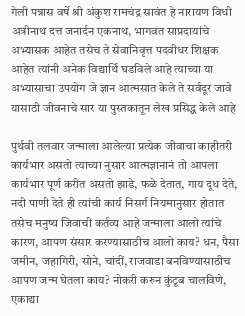गेली पन्नास वर्षे श्री अंकुश रामचंद्र सावंत हे नारायण विधी अत्रीनाथ दत्त जनार्दन एकनाथ, भागवत साप्रदायांचे अभ्यासक आहेत तसेच ते सेवानिवृत्त पदवीधर शिक्षक आहेत त्यांनी अनेक विद्यार्थि घडविले आहे त्याच्या या अभ्यासाचा उपयोग जे ज्ञान आत्मसात केले ते सर्वदूर जावे यासाठी जीवनाचे सार या पुस्तकातून लेख प्रसिद्ध केले आहे

पुर्थवी तलवार जन्माला आलेल्या प्रत्येक जीवाचा काहीतरी कार्यभार असतो त्याच्या नुसार आत्मज्ञानानं तो आपला कार्यभार पूर्ण करीत असतो झाडे, फळे देतात, गाय दूध देते, नदी पाणी देते ही त्यांची कार्य निसर्ग नियमानुसार होतात तसेच मनुष्य जिवाची कर्तव्य आहे जन्माला आलो त्यांचे कारण, आपण संसार करण्यासाठीच आलो काय? धन, पैसा जमीन, जहागिरी, सोने, चांदीं, राजवाडा बनविण्यासाठीच आपण जन्म घेतला काय? नोकरी करुन कुंटूब चालविणे, एकाद्या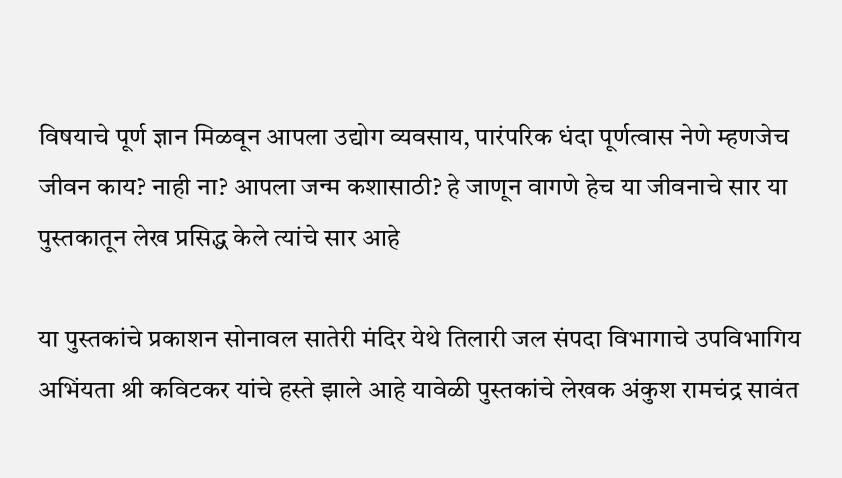विषयाचे पूर्ण ज्ञान मिळवून आपला उद्योग व्यवसाय, पारंपरिक धंदा पूर्णत्वास नेणे म्हणजेच जीवन काय? नाही ना? आपला जन्म कशासाठी? हे जाणून वागणे हेच या जीवनाचे सार या पुस्तकातून लेख प्रसिद्ध केले त्यांचे सार आहे

या पुस्तकांचे प्रकाशन सोनावल सातेरी मंदिर येथे तिलारी जल संपदा विभागाचे उपविभागिय अभिंयता श्री कविटकर यांचे हस्ते झाले आहे यावेळी पुस्तकांचे लेखक अंकुश रामचंद्र सावंत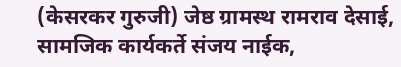(केसरकर गुरुजी) जेष्ठ ग्रामस्थ रामराव देसाई, सामजिक कार्यकर्ते संजय नाईक,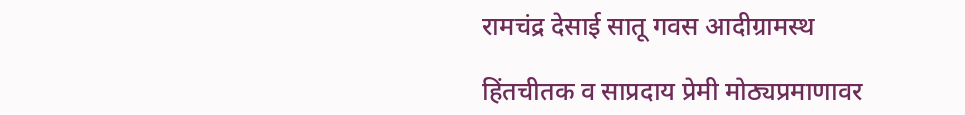रामचंद्र देसाई सातू गवस आदीग्रामस्थ

हिंतचीतक व साप्रदाय प्रेमी मोठ्यप्रमाणावर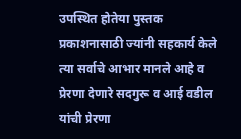उपस्थित होतेया पुस्तक प्रकाशनासाठी ज्यांनी सहकार्य केले त्या सर्वाचे आभार मानले आहे व प्रेरणा देणारे सदगुरू व आई वडील यांची प्रेरणा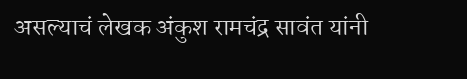असल्याचं लेखक अंकुश रामचंद्र सावंत यांनी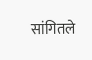सांगितले